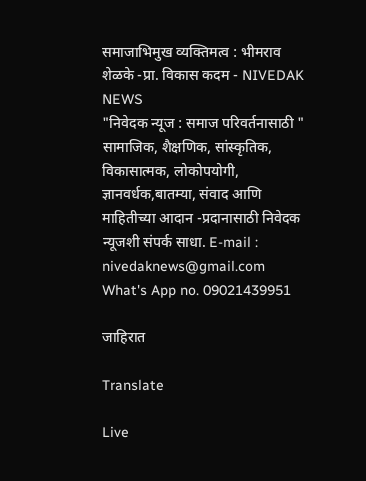समाजाभिमुख व्यक्तिमत्व : भीमराव शेळके -प्रा. विकास कदम - NIVEDAK NEWS
"निवेदक न्यूज : समाज परिवर्तनासाठी " सामाजिक, शैक्षणिक, सांस्कृतिक, विकासात्मक, लोकोपयोगी, ज्ञानवर्धक,बातम्या, संवाद आणि माहितीच्या आदान -प्रदानासाठी निवेदक न्यूजशी संपर्क साधा. E-mail : nivedaknews@gmail.com What's App no. 09021439951

जाहिरात

Translate

Live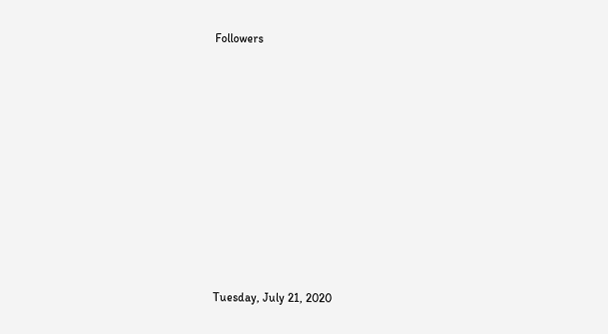Followers










Tuesday, July 21, 2020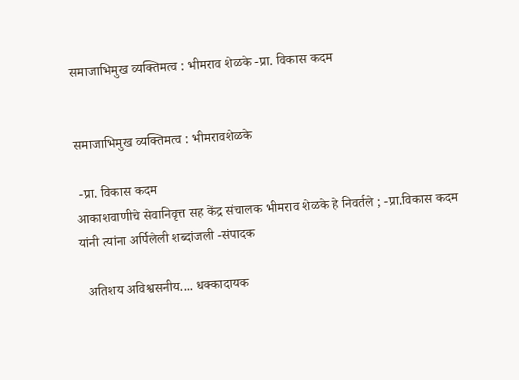समाजाभिमुख व्यक्तिमत्व : भीमराव शेळके -प्रा. विकास कदम


समाजाभिमुख व्यक्तिमत्व : भीमरावशेळके

 -प्रा. विकास कदम
आकाशवाणीचे सेवानिवृत्त सह केंद्र संचालक भीमराव शेळके हे निवर्तले ; -प्रा.विकास कदम यांनी त्यांना अर्पिलेली शब्दांजली -संपादक

  अतिशय अविश्वसनीय.... धक्कादायक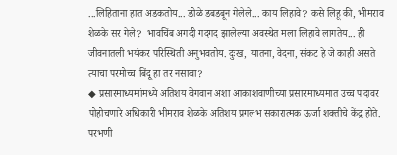...लिहिताना हात अडकतोय... डोळे डबडबून गेलेले... काय लिहावे? कसे लिहू की, भीमराव शेळके सर गेले?  भावचिंब अगदी गदगद झालेल्या अवस्थेत मला लिहावे लागतेय... ही जीवनातली भयंकर परिस्थिती अनुभवतोय. दुःख, यातना, वेदना, संकट हे जे काही असते त्याचा परमोच्च बिंदू हा तर नसावा?
◆ प्रसारमाध्यमांमध्ये अतिशय वेगवान अशा आकाशवाणीच्या प्रसारमाध्यमात उच्च पदावर पोहोचणारे अधिकारी भीमराव शेळके अतिशय प्रगल्भ सकारात्मक ऊर्जा शक्तीचे केंद्र होते. परभणी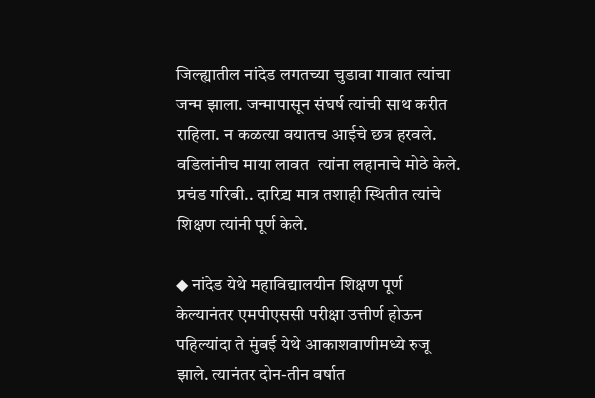जिल्ह्यातील नांदेड लगतच्या चुडावा गावात त्यांचा जन्म झाला. जन्मापासून संघर्ष त्यांची साथ करीत राहिला. न कळत्या वयातच आईचे छत्र हरवले. वडिलांनीच माया लावत  त्यांना लहानाचे मोठे केले. प्रचंड गरिबी.. दारिद्र्य मात्र तशाही स्थितीत त्यांचे शिक्षण त्यांनी पूर्ण केले.

◆ नांदेड येथे महाविद्यालयीन शिक्षण पूर्ण केल्यानंतर एमपीएससी परीक्षा उत्तीर्ण होऊन पहिल्यांदा ते मुंबई येथे आकाशवाणीमध्ये रुजू झाले. त्यानंतर दोन-तीन वर्षात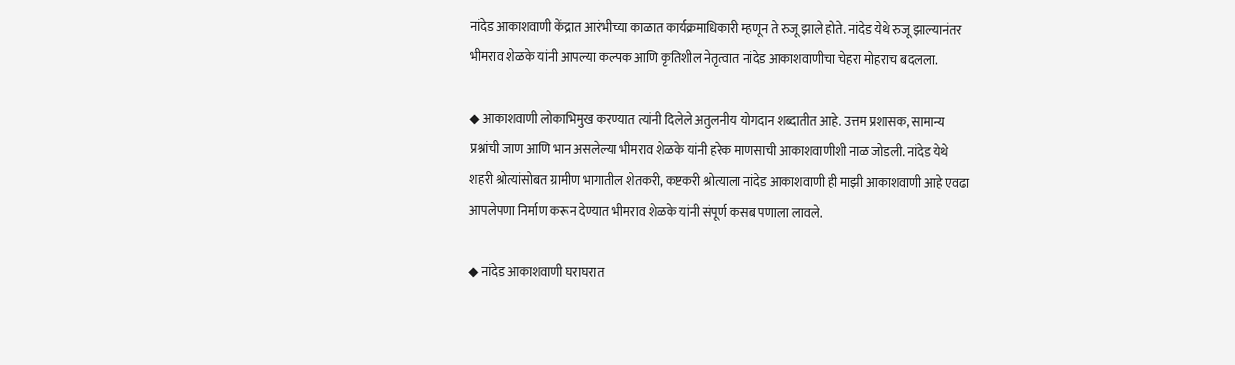नांदेड आकाशवाणी केंद्रात आरंभीच्या काळात कार्यक्रमाधिकारी म्हणून ते रुजू झाले होते. नांदेड येथे रुजू झाल्यानंतर भीमराव शेळके यांनी आपल्या कल्पक आणि कृतिशील नेतृत्वात नांदेड आकाशवाणीचा चेहरा मोहराच बदलला.

◆ आकाशवाणी लोकाभिमुख करण्यात त्यांनी दिलेले अतुलनीय योगदान शब्दातीत आहे. उत्तम प्रशासक, सामान्य प्रश्नांची जाण आणि भान असलेल्या भीमराव शेळके यांनी हरेक माणसाची आकाशवाणीशी नाळ जोडली. नांदेड येथे शहरी श्रोत्यांसोबत ग्रामीण भागातील शेतकरी, कष्टकरी श्रोत्याला नांदेड आकाशवाणी ही माझी आकाशवाणी आहे एवढा आपलेपणा निर्माण करून देण्यात भीमराव शेळके यांनी संपूर्ण कसब पणाला लावले.

◆ नांदेड आकाशवाणी घराघरात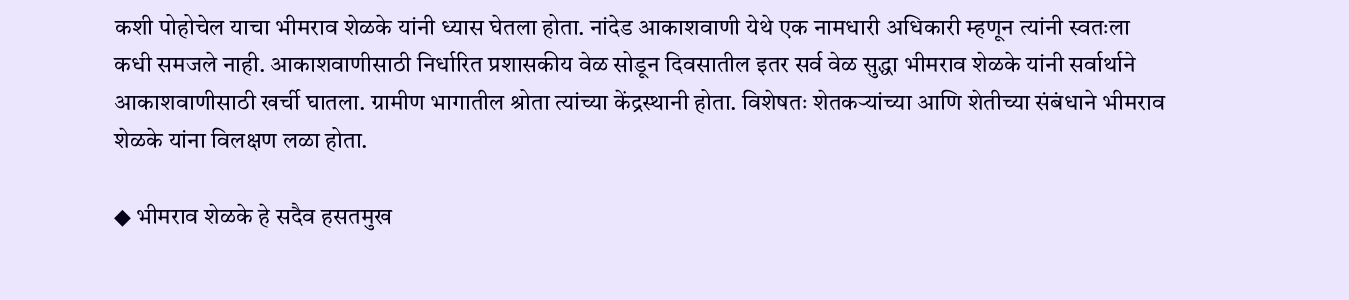कशी पोहोचेल याचा भीमराव शेळके यांनी ध्यास घेतला होता. नांदेड आकाशवाणी येथे एक नामधारी अधिकारी म्हणून त्यांनी स्वतःला कधी समजले नाही. आकाशवाणीसाठी निर्धारित प्रशासकीय वेळ सोडून दिवसातील इतर सर्व वेळ सुद्धा भीमराव शेळके यांनी सर्वार्थाने आकाशवाणीसाठी खर्ची घातला. ग्रामीण भागातील श्रोता त्यांच्या केंद्रस्थानी होता. विशेषतः शेतकऱ्यांच्या आणि शेतीच्या संबंधाने भीमराव शेळके यांना विलक्षण लळा होता.

◆ भीमराव शेळके हे सदैव हसतमुख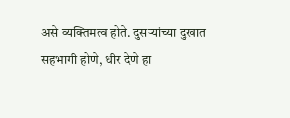असे व्यक्तिमत्व होते. दुसऱ्यांच्या दुखात सहभागी होणे, धीर देणे हा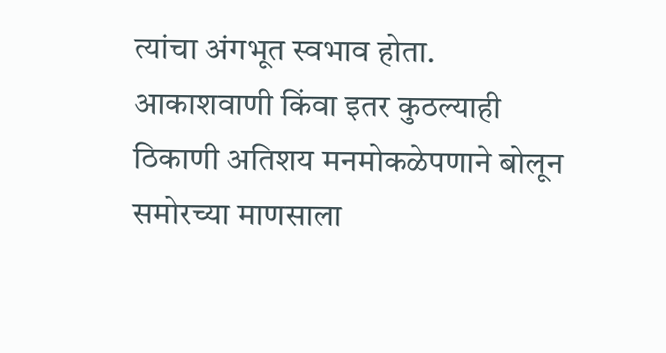त्यांचा अंगभूत स्वभाव होता. आकाशवाणी किंवा इतर कुठल्याही ठिकाणी अतिशय मनमोकळेपणाने बोलून समोरच्या माणसाला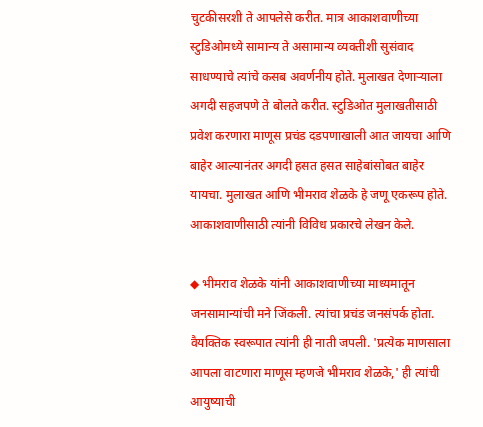चुटकीसरशी ते आपलेसे करीत. मात्र आकाशवाणीच्या स्टुडिओमध्ये सामान्य ते असामान्य व्यक्तीशी सुसंवाद साधण्याचे त्यांचे कसब अवर्णनीय होते. मुलाखत देणाऱ्याला अगदी सहजपणे ते बोलते करीत. स्टुडिओत मुलाखतीसाठी प्रवेश करणारा माणूस प्रचंड दडपणाखाली आत जायचा आणि बाहेर आल्यानंतर अगदी हसत हसत साहेबांसोबत बाहेर यायचा. मुलाखत आणि भीमराव शेळके हे जणू एकरूप होते. आकाशवाणीसाठी त्यांनी विविध प्रकारचे लेखन केले.

◆ भीमराव शेळके यांनी आकाशवाणीच्या माध्यमातून जनसामान्यांची मने जिंकली. त्यांचा प्रचंड जनसंपर्क होता. वैयक्तिक स्वरूपात त्यांनी ही नाती जपली. 'प्रत्येक माणसाला आपला वाटणारा माणूस म्हणजे भीमराव शेळके,' ही त्यांची आयुष्याची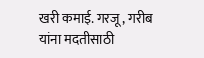खरी कमाई. गरजू , गरीब यांना मदतीसाठी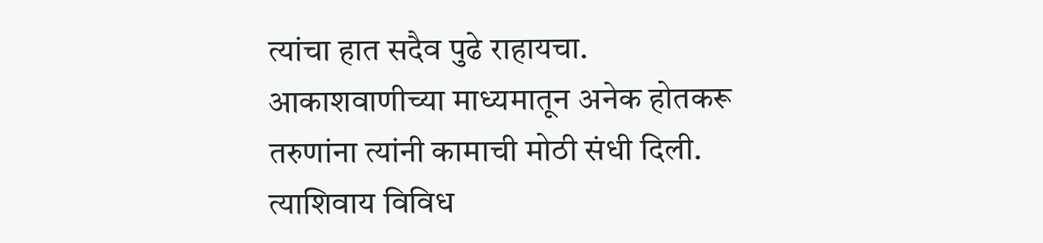त्यांचा हात सदैव पुढे राहायचा. आकाशवाणीच्या माध्यमातून अनेक होतकरू तरुणांना त्यांनी कामाची मोठी संधी दिली. त्याशिवाय विविध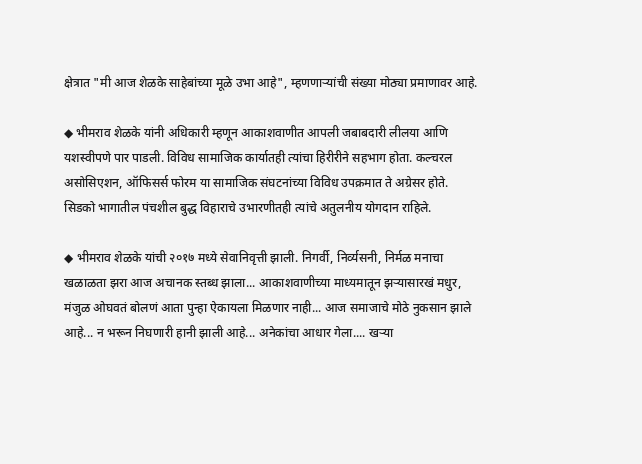क्षेत्रात "मी आज शेळके साहेबांच्या मूळे उभा आहे", म्हणणाऱ्यांची संख्या मोठ्या प्रमाणावर आहे.

◆ भीमराव शेळके यांनी अधिकारी म्हणून आकाशवाणीत आपली जबाबदारी लीलया आणि यशस्वीपणे पार पाडली. विविध सामाजिक कार्यातही त्यांचा हिरीरीने सहभाग होता. कल्चरल असोसिएशन, ऑफिसर्स फोरम या सामाजिक संघटनांच्या विविध उपक्रमात ते अग्रेसर होते. सिडको भागातील पंचशील बुद्ध विहाराचे उभारणीतही त्यांचे अतुलनीय योगदान राहिले.

◆ भीमराव शेळके यांची २०१७ मध्ये सेवानिवृत्ती झाली. निगर्वी, निर्व्यसनी, निर्मळ मनाचा खळाळता झरा आज अचानक स्तब्ध झाला... आकाशवाणीच्या माध्यमातून झऱ्यासारखं मधुर, मंजुळ ओघवतं बोलणं आता पुन्हा ऐकायला मिळणार नाही... आज समाजाचे मोठे नुकसान झाले आहे... न भरून निघणारी हानी झाली आहे... अनेकांचा आधार गेला.... खऱ्या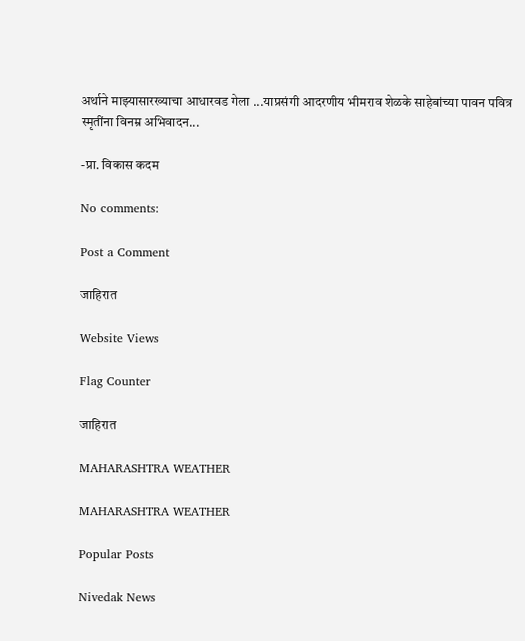अर्थाने माझ्यासारख्याचा आधारवड गेला ...याप्रसंगी आदरणीय भीमराव शेळके साहेबांच्या पावन पवित्र स्मृतींना विनम्र अभिवादन...

-प्रा. विकास कदम

No comments:

Post a Comment

जाहिरात

Website Views

Flag Counter

जाहिरात

MAHARASHTRA WEATHER

MAHARASHTRA WEATHER

Popular Posts

Nivedak News